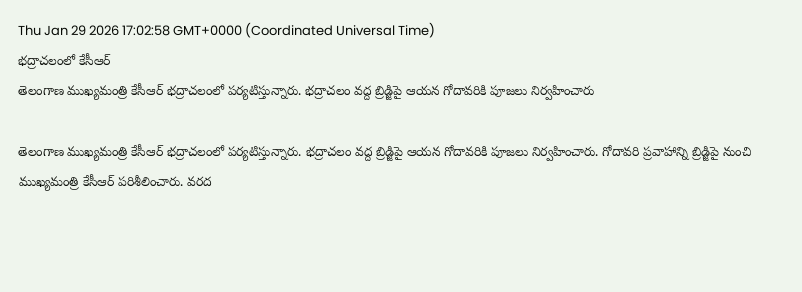Thu Jan 29 2026 17:02:58 GMT+0000 (Coordinated Universal Time)
భద్రాచలంలో కేసీఆర్
తెలంగాణ ముఖ్యమంత్రి కేసీఆర్ భద్రాచలంలో పర్యటిస్తున్నారు. భద్రాచలం వద్ద బ్రిడ్జిపై ఆయన గోదావరికి పూజలు నిర్వహించారు

తెలంగాణ ముఖ్యమంత్రి కేసీఆర్ భద్రాచలంలో పర్యటిస్తున్నారు. భద్రాచలం వద్ద బ్రిడ్జిపై ఆయన గోదావరికి పూజలు నిర్వహించారు. గోదావరి ప్రవాహాన్ని బ్రిడ్జిపై నుంచి ముఖ్యమంత్రి కేసీఆర్ పరిశీలించారు. వరద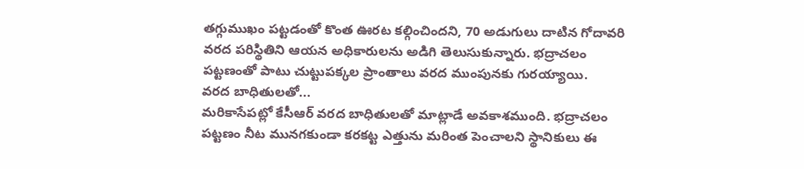తగ్గుముఖం పట్టడంతో కొంత ఊరట కల్గించిందని, 70 అడుగులు దాటిన గోదావరి వరద పరిస్థితిని ఆయన అధికారులను అడిగి తెలుసుకున్నారు. భద్రాచలం పట్టణంతో పాటు చుట్టుపక్కల ప్రాంతాలు వరద ముంపునకు గురయ్యాయి.
వరద బాధితులతో...
మరికాసేపట్లో కేసీఆర్ వరద బాధితులతో మాట్లాడే అవకాశముంది. భద్రాచలం పట్టణం నీట మునగకుండా కరకట్ట ఎత్తును మరింత పెంచాలని స్థానికులు ఈ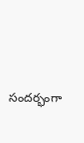సందర్భంగా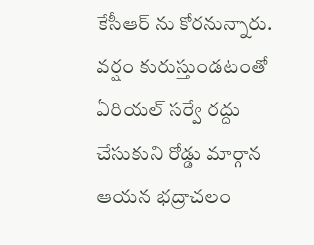కేసీఆర్ ను కోరనున్నారు. వర్షం కురుస్తుండటంతో ఏరియల్ సర్వే రద్దు చేసుకుని రోడ్డు మార్గాన ఆయన భద్రాచలం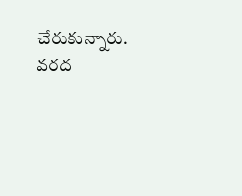చేరుకున్నారు. వరద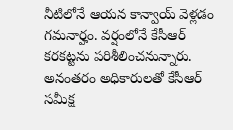నీటిలోనే ఆయన కాన్వాయ్ వెళ్లడం గమనార్హం. వర్షంలోనే కేసీఆర్ కరకట్టను పరిశీలించనున్నారు. అనంతరం అధికారులతో కేసీఆర్ సమీక్ష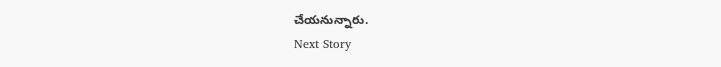చేయనున్నారు.
Next Story